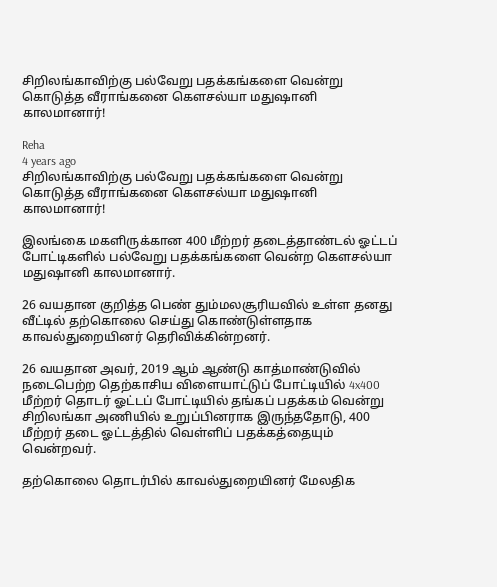சிறிலங்காவிற்கு பல்வேறு பதக்கங்களை வென்று கொடுத்த வீராங்கனை கௌசல்யா மதுஷானி காலமானார்!

Reha
4 years ago
சிறிலங்காவிற்கு பல்வேறு பதக்கங்களை வென்று கொடுத்த வீராங்கனை கௌசல்யா மதுஷானி காலமானார்!

இலங்கை மகளிருக்கான 400 மீற்றர் தடைத்தாண்டல் ஓட்டப் போட்டிகளில் பல்வேறு பதக்கங்களை வென்ற கௌசல்யா மதுஷானி காலமானார்.

26 வயதான குறித்த பெண் தும்மலசூரியவில் உள்ள தனது வீட்டில் தற்கொலை செய்து கொண்டுள்ளதாக காவல்துறையினர் தெரிவிக்கின்றனர்.

26 வயதான அவர், 2019 ஆம் ஆண்டு காத்மாண்டுவில் நடைபெற்ற தெற்காசிய விளையாட்டுப் போட்டியில் 4x400 மீற்றர் தொடர் ஓட்டப் போட்டியில் தங்கப் பதக்கம் வென்று சிறிலங்கா அணியில் உறுப்பினராக இருந்ததோடு, 400 மீற்றர் தடை ஓட்டத்தில் வெள்ளிப் பதக்கத்தையும் வென்றவர்.

தற்கொலை தொடர்பில் காவல்துறையினர் மேலதிக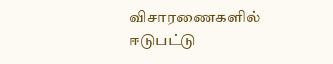விசாரணைகளில் ஈடுபட்டு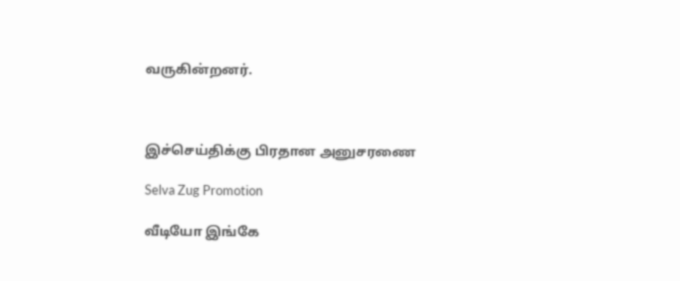வருகின்றனர்.



இச்செய்திக்கு பிரதான அனுசரணை

Selva Zug Promotion

வீடியோ இங்கே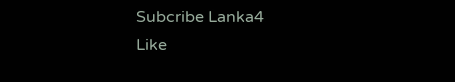Subcribe Lanka4
Like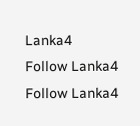Lanka4
Follow Lanka4
Follow Lanka4